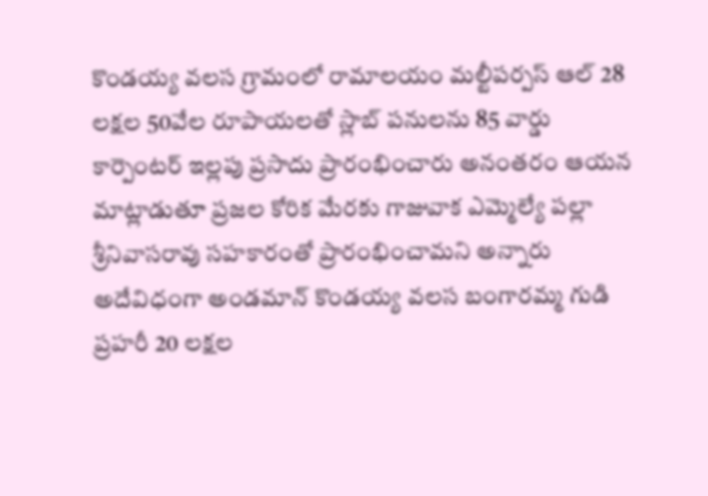కొండయ్య వలస గ్రామంలో రామాలయం మల్టీపర్పస్ ఆల్ 28 లక్షల 50వేల రూపాయలతో స్లాబ్ పనులను 85 వార్డు కార్పెంటర్ ఇల్లపు ప్రసాదు ప్రారంభించారు అనంతరం ఆయన మాట్లాడుతూ ప్రజల కోరిక మేరకు గాజువాక ఎమ్మెల్యే పల్లా శ్రీనివాసరావు సహకారంతో ప్రారంభించామని అన్నారు అదేవిధంగా అండమాన్ కొండయ్య వలస బంగారమ్మ గుడి ప్రహరీ 20 లక్షల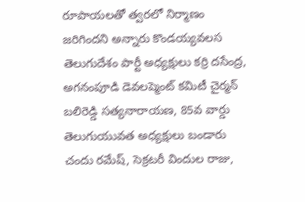రూపాయలతో త్వరలో నిర్మాణం జరిగిందని అన్నారు కొండయ్యవలస తెలుగుదేశం పార్టీ అధ్యక్షులు కర్రి దసేంద్ర, అగనంపూడి డెవలప్మెంట్ కమిటీ చైర్మన్ బలిరెడ్డి సత్యనారాయణ, 85వ వార్డు తెలుగుయువత అధ్యక్షులు బండారు చందు రమేష్, సెక్రటరీ విందుల రాజు,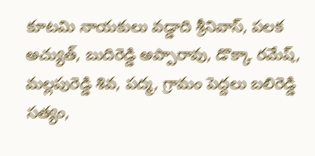కూటమి నాయకులు వడ్డాది శ్రీనివాస్, పలక అచ్యుత్, బుదిరెడ్డి అప్పారావు, డొక్కా రమేష్, మల్లపురెడ్డి శివ, పద్మ, గ్రామం పెద్దలు బలిరెడ్డి సత్యం,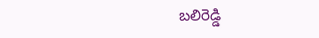బలిరెడ్డి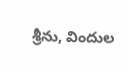శ్రీను, విందుల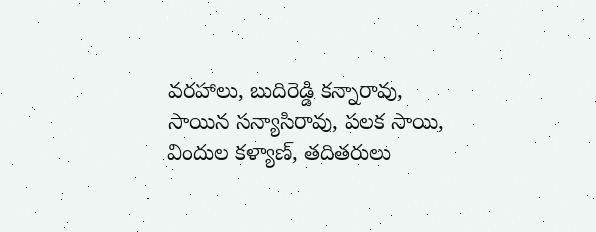వరహాలు, బుదిరెడ్డి కన్నారావు, సాయిన సన్యాసిరావు, పలక సాయి, విందుల కళ్యాణ్, తదితరులు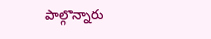పాల్గొన్నారు